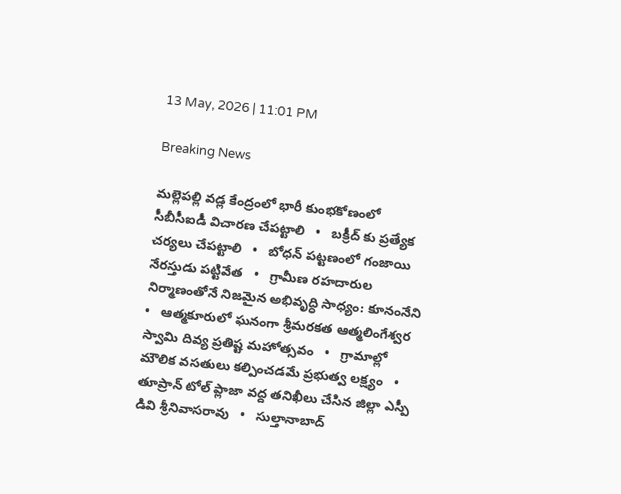13 May, 2026 | 11:01 PM

Breaking News

మల్లెపల్లి వడ్ల కేంద్రంలో భారీ కుంభకోణంలో సీబీసీఐడీ విచారణ చేపట్టాలి   •   బక్రీద్ కు ప్రత్యేక చర్యలు చేపట్టాలి   •   బోధన్ పట్టణంలో గంజాయి నేరస్తుడు పట్టివేత   •   గ్రామీణ రహదారుల నిర్మాణంతోనే నిజమైన అభివృద్ధి సాధ్యం: కూనంనేని   •   ఆత్మకూరులో ఘనంగా శ్రీమరకత ఆత్మలింగేశ్వర స్వామి దివ్య ప్రతిష్ట మహోత్సవం   •   గ్రామాల్లో మౌలిక వసతులు కల్పించడమే ప్రభుత్వ లక్ష్యం   •   తూప్రాన్ టోల్ ప్లాజా వద్ద తనిఖీలు చేసిన జిల్లా ఎస్పీ డివి శ్రీనివాసరావు   •   సుల్తానాబాద్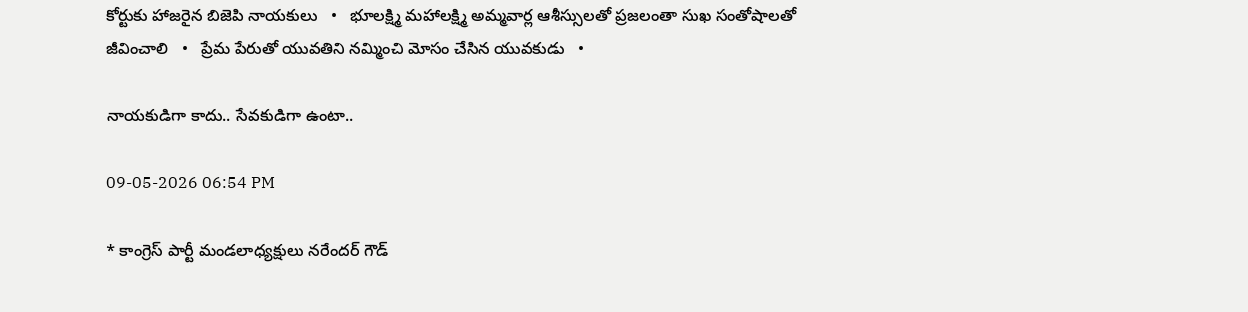కోర్టుకు హాజరైన బిజెపి నాయకులు   •   భూలక్ష్మి మహాలక్ష్మి అమ్మవార్ల ఆశీస్సులతో ప్రజలంతా సుఖ సంతోషాలతో జీవించాలి   •   ప్రేమ పేరుతో యువతిని నమ్మించి మోసం చేసిన యువకుడు   •

నాయకుడిగా కాదు.. సేవకుడిగా ఉంటా..

09-05-2026 06:54 PM

* కాంగ్రెస్ పార్టీ మండలాధ్యక్షులు నరేందర్ గౌడ్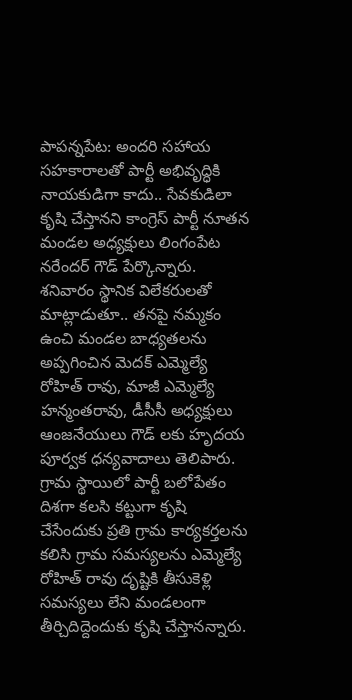పాపన్నపేట: అందరి సహాయ సహకారాలతో పార్టీ అభివృద్ధికి నాయకుడిగా కాదు.. సేవకుడిలా కృషి చేస్తానని కాంగ్రెస్ పార్టీ నూతన మండల అధ్యక్షులు లింగంపేట నరేందర్ గౌడ్ పేర్కొన్నారు. శనివారం స్థానిక విలేకరులతో మాట్లాడుతూ.. తనపై నమ్మకం ఉంచి మండల బాధ్యతలను అప్పగించిన మెదక్ ఎమ్మెల్యే రోహిత్ రావు, మాజీ ఎమ్మెల్యే హన్మంతరావు, డీసీసీ అధ్యక్షులు ఆంజనేయులు గౌడ్ లకు హృదయ పూర్వక ధన్యవాదాలు తెలిపారు. గ్రామ స్థాయిలో పార్టీ బలోపేతం దిశగా కలసి కట్టుగా కృషి చేసేందుకు ప్రతి గ్రామ కార్యకర్తలను కలిసి గ్రామ సమస్యలను ఎమ్మెల్యే రోహిత్ రావు దృష్టికి తీసుకెళ్లి సమస్యలు లేని మండలంగా తీర్చిదిద్దెందుకు కృషి చేస్తానన్నారు.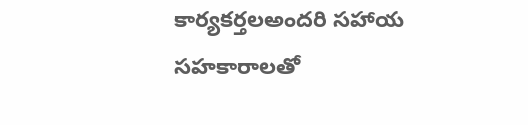కార్యకర్తలఅందరి సహాయ సహకారాలతో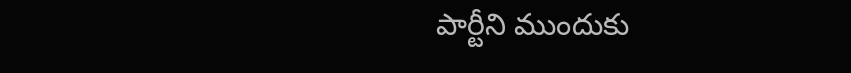పార్టీని ముందుకు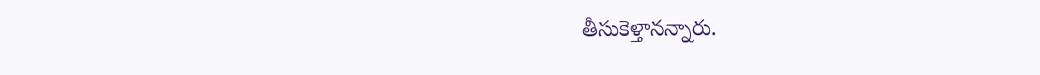తీసుకెళ్తానన్నారు.